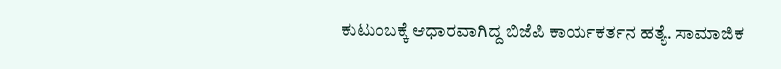ಕುಟುಂಬಕ್ಕೆ ಆಧಾರವಾಗಿದ್ದ ಬಿಜೆಪಿ ಕಾರ್ಯಕರ್ತನ ಹತ್ಯೆ. ಸಾಮಾಜಿಕ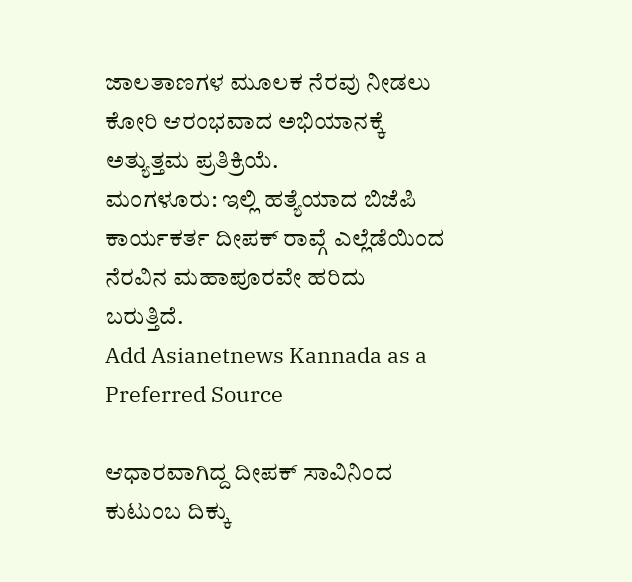ಜಾಲತಾಣಗಳ ಮೂಲಕ ನೆರವು ನೀಡಲು ಕೋರಿ ಆರಂಭವಾದ ಅಭಿಯಾನಕ್ಕೆ ಅತ್ಯುತ್ತಮ ಪ್ರತಿಕ್ರಿಯೆ.
ಮಂಗಳೂರು: ಇಲ್ಲಿ ಹತ್ಯೆಯಾದ ಬಿಜೆಪಿ ಕಾರ್ಯಕರ್ತ ದೀಪಕ್ ರಾವ್ಗೆ ಎಲ್ಲೆಡೆಯಿಂದ ನೆರವಿನ ಮಹಾಪೂರವೇ ಹರಿದು ಬರುತ್ತಿದೆ.
Add Asianetnews Kannada as a Preferred Source

ಆಧಾರವಾಗಿದ್ದ ದೀಪಕ್ ಸಾವಿನಿಂದ ಕುಟುಂಬ ದಿಕ್ಕು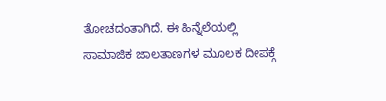ತೋಚದಂತಾಗಿದೆ. ಈ ಹಿನ್ನೆಲೆಯಲ್ಲಿ ಸಾಮಾಜಿಕ ಜಾಲತಾಣಗಳ ಮೂಲಕ ದೀಪಕ್ಗೆ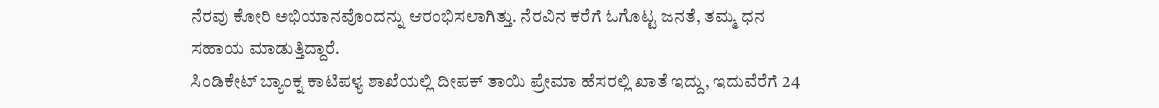ನೆರವು ಕೋರಿ ಅಭಿಯಾನವೊಂದನ್ನು ಆರಂಭಿಸಲಾಗಿತ್ತು. ನೆರವಿನ ಕರೆಗೆ ಓಗೊಟ್ಟ ಜನತೆ, ತಮ್ಮ ಧನ ಸಹಾಯ ಮಾಡುತ್ತಿದ್ದಾರೆ.
ಸಿಂಡಿಕೇಟ್ ಬ್ಯಾಂಕ್ನ ಕಾಟಿಪಳ್ಯ ಶಾಖೆಯಲ್ಲಿ ದೀಪಕ್ ತಾಯಿ ಪ್ರೇಮಾ ಹೆಸರಲ್ಲಿ ಖಾತೆ ಇದ್ದು, ಇದುವೆರೆಗೆ 24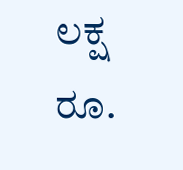ಲಕ್ಷ ರೂ.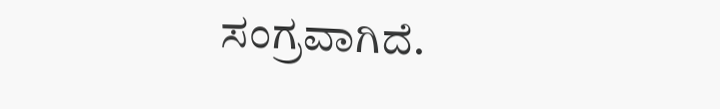ಸಂಗ್ರವಾಗಿದೆ.